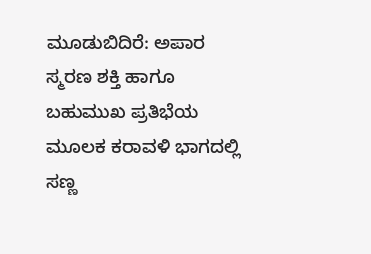ಮೂಡುಬಿದಿರೆ: ಅಪಾರ ಸ್ಮರಣ ಶಕ್ತಿ ಹಾಗೂ ಬಹುಮುಖ ಪ್ರತಿಭೆಯ ಮೂಲಕ ಕರಾವಳಿ ಭಾಗದಲ್ಲಿ ಸಣ್ಣ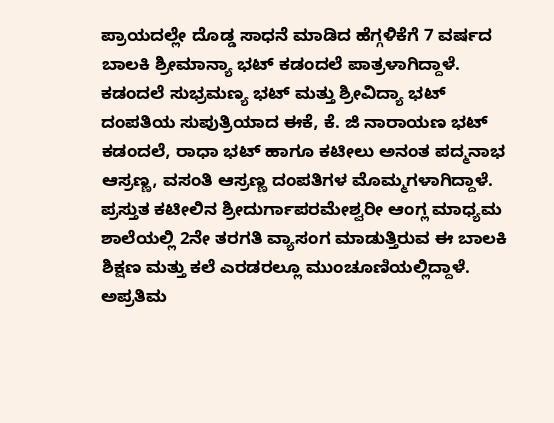ಪ್ರಾಯದಲ್ಲೇ ದೊಡ್ಡ ಸಾಧನೆ ಮಾಡಿದ ಹೆಗ್ಗಳಿಕೆಗೆ 7 ವರ್ಷದ ಬಾಲಕಿ ಶ್ರೀಮಾನ್ಯಾ ಭಟ್ ಕಡಂದಲೆ ಪಾತ್ರಳಾಗಿದ್ದಾಳೆ.
ಕಡಂದಲೆ ಸುಭ್ರಮಣ್ಯ ಭಟ್ ಮತ್ತು ಶ್ರೀವಿದ್ಯಾ ಭಟ್ ದಂಪತಿಯ ಸುಪುತ್ರಿಯಾದ ಈಕೆ, ಕೆ. ಜಿ ನಾರಾಯಣ ಭಟ್ ಕಡಂದಲೆ, ರಾಧಾ ಭಟ್ ಹಾಗೂ ಕಟೀಲು ಅನಂತ ಪದ್ಮನಾಭ ಆಸ್ರಣ್ಣ, ವಸಂತಿ ಆಸ್ರಣ್ಣ ದಂಪತಿಗಳ ಮೊಮ್ಮಗಳಾಗಿದ್ದಾಳೆ. ಪ್ರಸ್ತುತ ಕಟೀಲಿನ ಶ್ರೀದುರ್ಗಾಪರಮೇಶ್ವರೀ ಆಂಗ್ಲ ಮಾಧ್ಯಮ ಶಾಲೆಯಲ್ಲಿ 2ನೇ ತರಗತಿ ವ್ಯಾಸಂಗ ಮಾಡುತ್ತಿರುವ ಈ ಬಾಲಕಿ ಶಿಕ್ಷಣ ಮತ್ತು ಕಲೆ ಎರಡರಲ್ಲೂ ಮುಂಚೂಣಿಯಲ್ಲಿದ್ದಾಳೆ.
ಅಪ್ರತಿಮ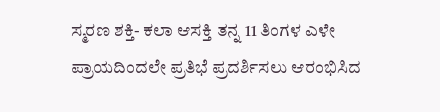ಸ್ಮರಣ ಶಕ್ತಿ- ಕಲಾ ಆಸಕ್ತಿ ತನ್ನ 11 ತಿಂಗಳ ಎಳೇ ಪ್ರಾಯದಿಂದಲೇ ಪ್ರತಿಭೆ ಪ್ರದರ್ಶಿಸಲು ಆರಂಭಿಸಿದ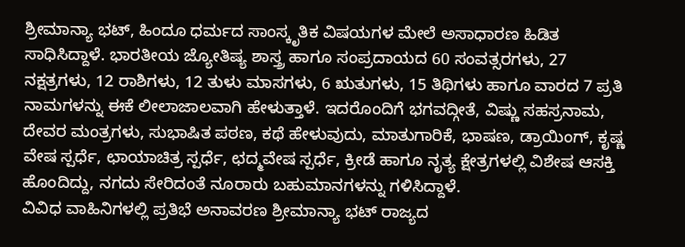ಶ್ರೀಮಾನ್ಯಾ ಭಟ್, ಹಿಂದೂ ಧರ್ಮದ ಸಾಂಸ್ಕೃತಿಕ ವಿಷಯಗಳ ಮೇಲೆ ಅಸಾಧಾರಣ ಹಿಡಿತ ಸಾಧಿಸಿದ್ದಾಳೆ. ಭಾರತೀಯ ಜ್ಯೋತಿಷ್ಯ ಶಾಸ್ತ್ರ ಹಾಗೂ ಸಂಪ್ರದಾಯದ 60 ಸಂವತ್ಸರಗಳು, 27 ನಕ್ಷತ್ರಗಳು, 12 ರಾಶಿಗಳು, 12 ತುಳು ಮಾಸಗಳು, 6 ಋತುಗಳು, 15 ತಿಥಿಗಳು ಹಾಗೂ ವಾರದ 7 ಪ್ರತಿ ನಾಮಗಳನ್ನು ಈಕೆ ಲೀಲಾಜಾಲವಾಗಿ ಹೇಳುತ್ತಾಳೆ. ಇದರೊಂದಿಗೆ ಭಗವದ್ಗೀತೆ, ವಿಷ್ಣು ಸಹಸ್ರನಾಮ, ದೇವರ ಮಂತ್ರಗಳು, ಸುಭಾಷಿತ ಪಠಣ, ಕಥೆ ಹೇಳುವುದು, ಮಾತುಗಾರಿಕೆ, ಭಾಷಣ, ಡ್ರಾಯಿಂಗ್, ಕೃಷ್ಣ ವೇಷ ಸ್ಪರ್ಧೆ, ಛಾಯಾಚಿತ್ರ ಸ್ಪರ್ಧೆ, ಛದ್ಮವೇಷ ಸ್ಪರ್ಧೆ, ಕ್ರೀಡೆ ಹಾಗೂ ನೃತ್ಯ ಕ್ಷೇತ್ರಗಳಲ್ಲಿ ವಿಶೇಷ ಆಸಕ್ತಿ ಹೊಂದಿದ್ದು, ನಗದು ಸೇರಿದಂತೆ ನೂರಾರು ಬಹುಮಾನಗಳನ್ನು ಗಳಿಸಿದ್ದಾಳೆ.
ವಿವಿಧ ವಾಹಿನಿಗಳಲ್ಲಿ ಪ್ರತಿಭೆ ಅನಾವರಣ ಶ್ರೀಮಾನ್ಯಾ ಭಟ್ ರಾಜ್ಯದ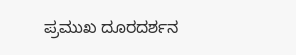ಪ್ರಮುಖ ದೂರದರ್ಶನ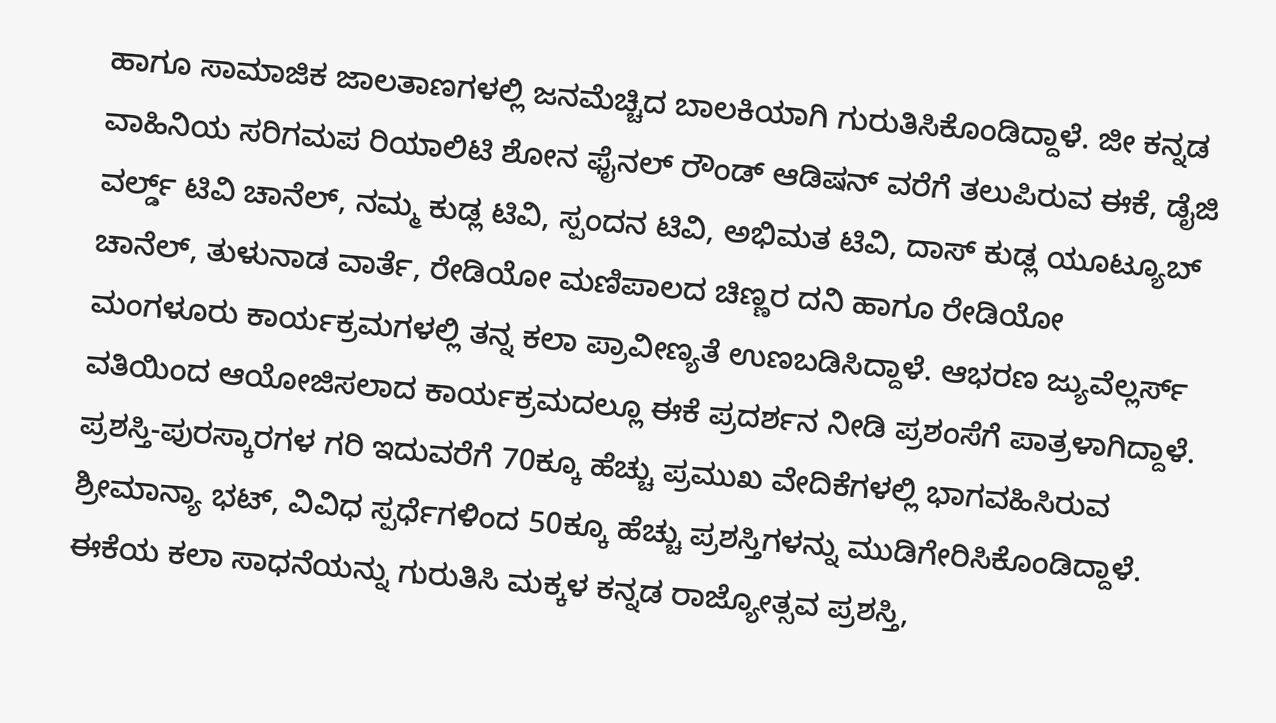ಹಾಗೂ ಸಾಮಾಜಿಕ ಜಾಲತಾಣಗಳಲ್ಲಿ ಜನಮೆಚ್ಚಿದ ಬಾಲಕಿಯಾಗಿ ಗುರುತಿಸಿಕೊಂಡಿದ್ದಾಳೆ. ಜೀ ಕನ್ನಡ ವಾಹಿನಿಯ ಸರಿಗಮಪ ರಿಯಾಲಿಟಿ ಶೋನ ಫೈನಲ್ ರೌಂಡ್ ಆಡಿಷನ್ ವರೆಗೆ ತಲುಪಿರುವ ಈಕೆ, ಡೈಜಿ ವರ್ಲ್ಡ್ ಟಿವಿ ಚಾನೆಲ್, ನಮ್ಮ ಕುಡ್ಲ ಟಿವಿ, ಸ್ಪಂದನ ಟಿವಿ, ಅಭಿಮತ ಟಿವಿ, ದಾಸ್ ಕುಡ್ಲ ಯೂಟ್ಯೂಬ್ ಚಾನೆಲ್, ತುಳುನಾಡ ವಾರ್ತೆ, ರೇಡಿಯೋ ಮಣಿಪಾಲದ ಚಿಣ್ಣರ ದನಿ ಹಾಗೂ ರೇಡಿಯೋ ಮಂಗಳೂರು ಕಾರ್ಯಕ್ರಮಗಳಲ್ಲಿ ತನ್ನ ಕಲಾ ಪ್ರಾವೀಣ್ಯತೆ ಉಣಬಡಿಸಿದ್ದಾಳೆ. ಆಭರಣ ಜ್ಯುವೆಲ್ಲರ್ಸ್ ವತಿಯಿಂದ ಆಯೋಜಿಸಲಾದ ಕಾರ್ಯಕ್ರಮದಲ್ಲೂ ಈಕೆ ಪ್ರದರ್ಶನ ನೀಡಿ ಪ್ರಶಂಸೆಗೆ ಪಾತ್ರಳಾಗಿದ್ದಾಳೆ.
ಪ್ರಶಸ್ತಿ-ಪುರಸ್ಕಾರಗಳ ಗರಿ ಇದುವರೆಗೆ 70ಕ್ಕೂ ಹೆಚ್ಚು ಪ್ರಮುಖ ವೇದಿಕೆಗಳಲ್ಲಿ ಭಾಗವಹಿಸಿರುವ ಶ್ರೀಮಾನ್ಯಾ ಭಟ್, ವಿವಿಧ ಸ್ಪರ್ಧೆಗಳಿಂದ 50ಕ್ಕೂ ಹೆಚ್ಚು ಪ್ರಶಸ್ತಿಗಳನ್ನು ಮುಡಿಗೇರಿಸಿಕೊಂಡಿದ್ದಾಳೆ. ಈಕೆಯ ಕಲಾ ಸಾಧನೆಯನ್ನು ಗುರುತಿಸಿ ಮಕ್ಕಳ ಕನ್ನಡ ರಾಜ್ಯೋತ್ಸವ ಪ್ರಶಸ್ತಿ,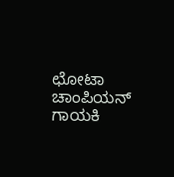ಛೋಟಾ ಚಾಂಪಿಯನ್ ಗಾಯಕಿ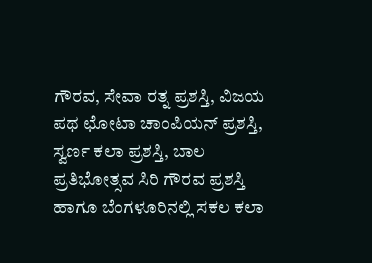ಗೌರವ, ಸೇವಾ ರತ್ನ ಪ್ರಶಸ್ತಿ, ವಿಜಯ ಪಥ ಛೋಟಾ ಚಾಂಪಿಯನ್ ಪ್ರಶಸ್ತಿ, ಸ್ವರ್ಣ ಕಲಾ ಪ್ರಶಸ್ತಿ, ಬಾಲ ಪ್ರತಿಭೋತ್ಸವ ಸಿರಿ ಗೌರವ ಪ್ರಶಸ್ತಿ ಹಾಗೂ ಬೆಂಗಳೂರಿನಲ್ಲಿ ಸಕಲ ಕಲಾ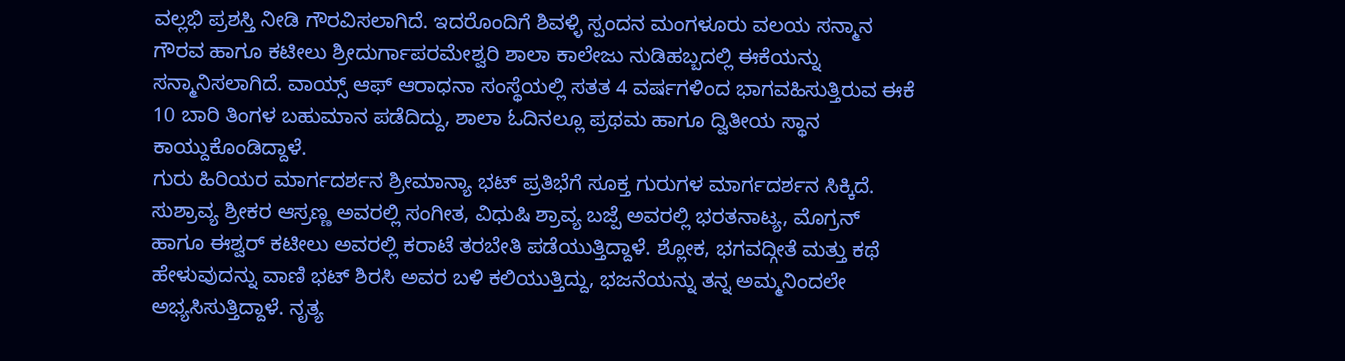ವಲ್ಲಭಿ ಪ್ರಶಸ್ತಿ ನೀಡಿ ಗೌರವಿಸಲಾಗಿದೆ. ಇದರೊಂದಿಗೆ ಶಿವಳ್ಳಿ ಸ್ಪಂದನ ಮಂಗಳೂರು ವಲಯ ಸನ್ಮಾನ ಗೌರವ ಹಾಗೂ ಕಟೀಲು ಶ್ರೀದುರ್ಗಾಪರಮೇಶ್ವರಿ ಶಾಲಾ ಕಾಲೇಜು ನುಡಿಹಬ್ಬದಲ್ಲಿ ಈಕೆಯನ್ನು ಸನ್ಮಾನಿಸಲಾಗಿದೆ. ವಾಯ್ಸ್ ಆಫ್ ಆರಾಧನಾ ಸಂಸ್ಥೆಯಲ್ಲಿ ಸತತ 4 ವರ್ಷಗಳಿಂದ ಭಾಗವಹಿಸುತ್ತಿರುವ ಈಕೆ 10 ಬಾರಿ ತಿಂಗಳ ಬಹುಮಾನ ಪಡೆದಿದ್ದು, ಶಾಲಾ ಓದಿನಲ್ಲೂ ಪ್ರಥಮ ಹಾಗೂ ದ್ವಿತೀಯ ಸ್ಥಾನ ಕಾಯ್ದುಕೊಂಡಿದ್ದಾಳೆ.
ಗುರು ಹಿರಿಯರ ಮಾರ್ಗದರ್ಶನ ಶ್ರೀಮಾನ್ಯಾ ಭಟ್ ಪ್ರತಿಭೆಗೆ ಸೂಕ್ತ ಗುರುಗಳ ಮಾರ್ಗದರ್ಶನ ಸಿಕ್ಕಿದೆ. ಸುಶ್ರಾವ್ಯ ಶ್ರೀಕರ ಆಸ್ರಣ್ಣ ಅವರಲ್ಲಿ ಸಂಗೀತ, ವಿಧುಷಿ ಶ್ರಾವ್ಯ ಬಜ್ಪೆ ಅವರಲ್ಲಿ ಭರತನಾಟ್ಯ, ಮೊಗ್ರನ್ ಹಾಗೂ ಈಶ್ವರ್ ಕಟೀಲು ಅವರಲ್ಲಿ ಕರಾಟೆ ತರಬೇತಿ ಪಡೆಯುತ್ತಿದ್ದಾಳೆ. ಶ್ಲೋಕ, ಭಗವದ್ಗೀತೆ ಮತ್ತು ಕಥೆ ಹೇಳುವುದನ್ನು ವಾಣಿ ಭಟ್ ಶಿರಸಿ ಅವರ ಬಳಿ ಕಲಿಯುತ್ತಿದ್ದು, ಭಜನೆಯನ್ನು ತನ್ನ ಅಮ್ಮನಿಂದಲೇ ಅಭ್ಯಸಿಸುತ್ತಿದ್ದಾಳೆ. ನೃತ್ಯ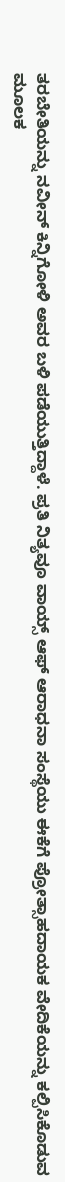ತರಬೇತಿಯನ್ನು ನವೀನ್ ಕಿನ್ನಿಗೋಳಿ ಅವರ ಬಳಿ ಪಡೆಯುತ್ತಿದ್ದಾಳೆ. ಪ್ರತಿ ನಿತ್ಯವೂ ವಾಯ್ಸ್ ಆಫ್ ಆರಾಧನಾ ಸಂಸ್ಥೆಯು ಈಕೆಗೆ ಪ್ರೋತ್ಸಾಹದಾಯಕ ವೇದಿಕೆಯನ್ನು ಕಲ್ಪಿಸಿಕೊಡುವ ಮೂಲಕ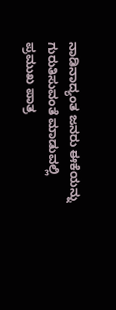ನಾಡಿನಾದ್ಯಂತ ಜನರು ಈಕೆಯನ್ನು ಗುರುತಿಸುವಂತೆ ಮಾಡುವಲ್ಲಿ ಪ್ರಮುಖ ಪಾತ್ರ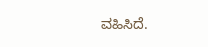ವಹಿಸಿದೆ.